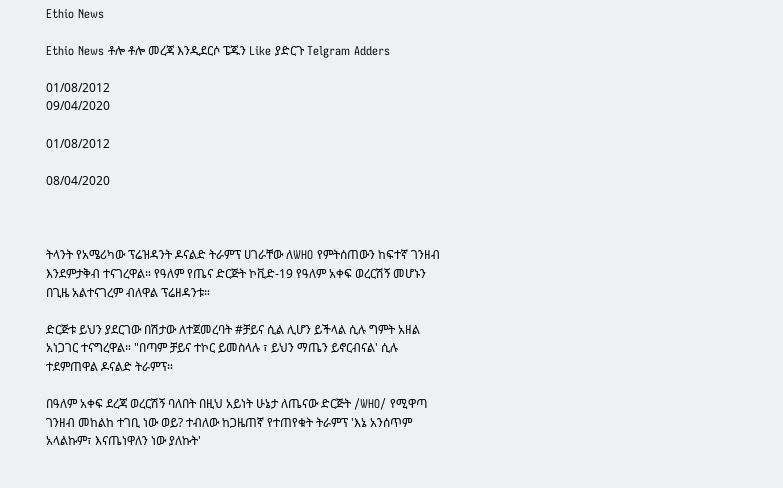Ethio News

Ethio News ቶሎ ቶሎ መረጃ እንዲደርሶ ፔጁን Like ያድርጉ Telgram Adders

01/08/2012
09/04/2020

01/08/2012

08/04/2020



ትላንት የአሜሪካው ፕሬዝዳንት ዶናልድ ትራምፕ ሀገራቸው ለWHO የምትሰጠውን ከፍተኛ ገንዘብ እንደምታቅብ ተናገረዋል። የዓለም የጤና ድርጅት ኮቪድ-19 የዓለም አቀፍ ወረርሽኝ መሆኑን በጊዜ አልተናገረም ብለዋል ፕሬዘዳንቱ።

ድርጅቱ ይህን ያደርገው በሽታው ለተጀመረባት #ቻይና ሲል ሊሆን ይችላል ሲሉ ግምት አዘል አነጋገር ተናግረዋል። "በጣም ቻይና ተኮር ይመስላሉ ፣ ይህን ማጤን ይኖርብናል' ሲሉ ተደምጠዋል ዶናልድ ትራምፕ።

በዓለም አቀፍ ደረጃ ወረርሽኝ ባለበት በዚህ አይነት ሁኔታ ለጤናው ድርጅት /WHO/ የሚዋጣ ገንዘብ መከልከ ተገቢ ነው ወይ? ተብለው ከጋዜጠኛ የተጠየቁት ትራምፕ 'እኔ አንሰጥም አላልኩም፣ እናጤነዋለን ነው ያለኩት'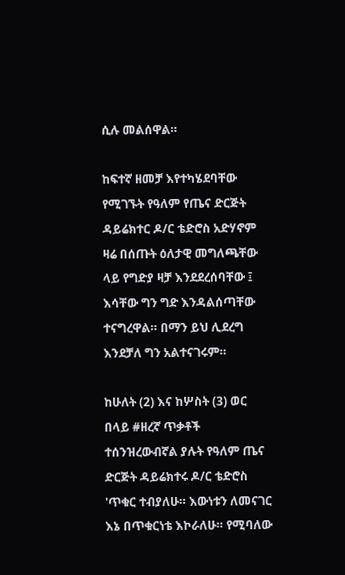ሲሉ መልሰዋል።

ከፍተኛ ዘመቻ እየተካሄደባቸው የሚገኙት የዓለም የጤና ድርጅት ዳይሬክተር ዶ/ር ቴድሮስ አድሃኖም ዛሬ በሰጡት ዕለታዊ መግለጫቸው ላይ የግድያ ዛቻ እንደደረሰባቸው ፤ እሳቸው ግን ግድ እንዳልሰጣቸው ተናግረዋል። በማን ይህ ሊደረግ እንደቻለ ግን አልተናገሩም።

ከሁለት (2) እና ከሦስት (3) ወር በላይ #ዘረኛ ጥቃቶች ተሰንዝረውብኛል ያሉት የዓለም ጤና ድርጅት ዳይሬክተሩ ዶ/ር ቴድሮስ 'ጥቁር ተብያለሁ። እውነቱን ለመናገር እኔ በጥቁርነቴ እኮራለሁ። የሚባለው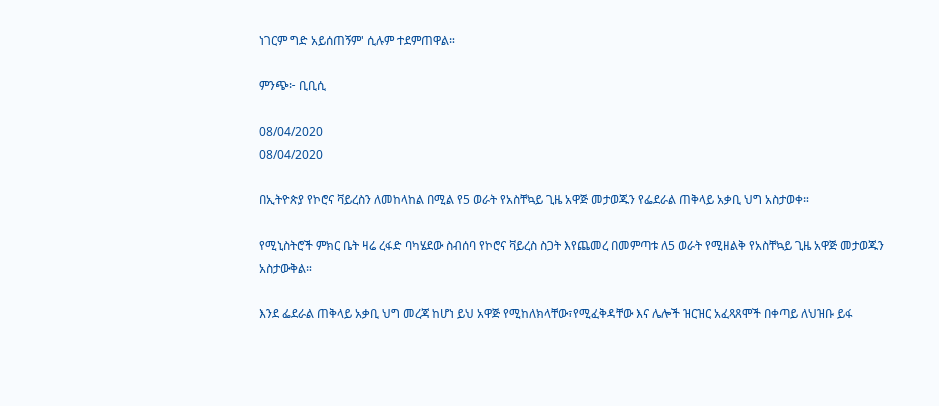ነገርም ግድ አይሰጠኝም' ሲሉም ተደምጠዋል።

ምንጭ፦ ቢቢሲ

08/04/2020
08/04/2020

በኢትዮጵያ የኮሮና ቫይረስን ለመከላከል በሚል የ5 ወራት የአስቸኳይ ጊዜ አዋጅ መታወጁን የፌደራል ጠቅላይ አቃቢ ህግ አስታወቀ።

የሚኒስትሮች ምክር ቤት ዛሬ ረፋድ ባካሄደው ስብሰባ የኮሮና ቫይረስ ስጋት እየጨመረ በመምጣቱ ለ5 ወራት የሚዘልቅ የአስቸኳይ ጊዜ አዋጅ መታወጁን አስታውቅል።

እንደ ፌደራል ጠቅላይ አቃቢ ህግ መረጃ ከሆነ ይህ አዋጅ የሚከለክላቸው፣የሚፈቅዳቸው እና ሌሎች ዝርዝር አፈጻጸሞች በቀጣይ ለህዝቡ ይፋ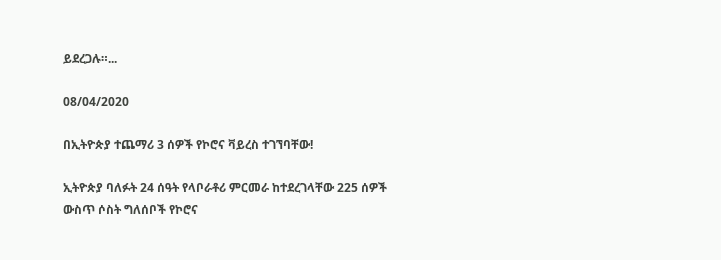ይደረጋሉ።...

08/04/2020

በኢትዮጵያ ተጨማሪ 3 ሰዎች የኮሮና ቫይረስ ተገኘባቸው!

ኢትዮጵያ ባለፉት 24 ሰዓት የላቦራቶሪ ምርመራ ከተደረገላቸው 225 ሰዎች ውስጥ ሶስት ግለሰቦች የኮሮና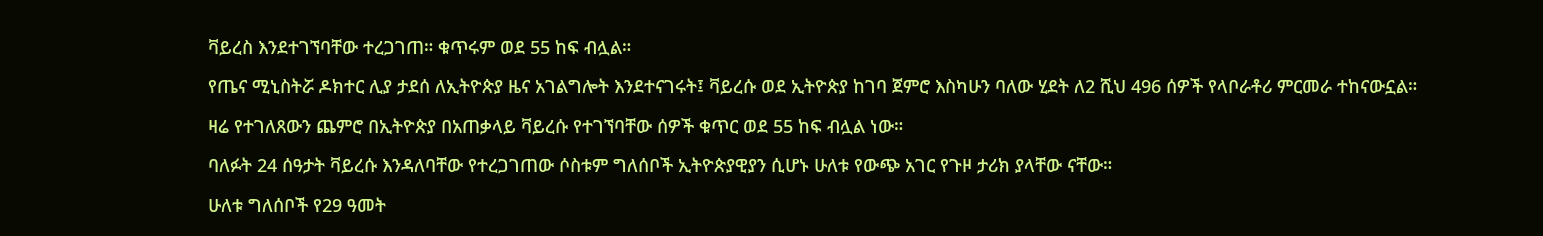ቫይረስ እንደተገኘባቸው ተረጋገጠ። ቁጥሩም ወደ 55 ከፍ ብሏል።

የጤና ሚኒስትሯ ዶክተር ሊያ ታደሰ ለኢትዮጵያ ዜና አገልግሎት እንደተናገሩት፤ ቫይረሱ ወደ ኢትዮጵያ ከገባ ጀምሮ እስካሁን ባለው ሂደት ለ2 ሺህ 496 ሰዎች የላቦራቶሪ ምርመራ ተከናውኗል።

ዛሬ የተገለጸውን ጨምሮ በኢትዮጵያ በአጠቃላይ ቫይረሱ የተገኘባቸው ሰዎች ቁጥር ወደ 55 ከፍ ብሏል ነው።

ባለፉት 24 ሰዓታት ቫይረሱ እንዳለባቸው የተረጋገጠው ሶስቱም ግለሰቦች ኢትዮጵያዊያን ሲሆኑ ሁለቱ የውጭ አገር የጉዞ ታሪክ ያላቸው ናቸው።

ሁለቱ ግለሰቦች የ29 ዓመት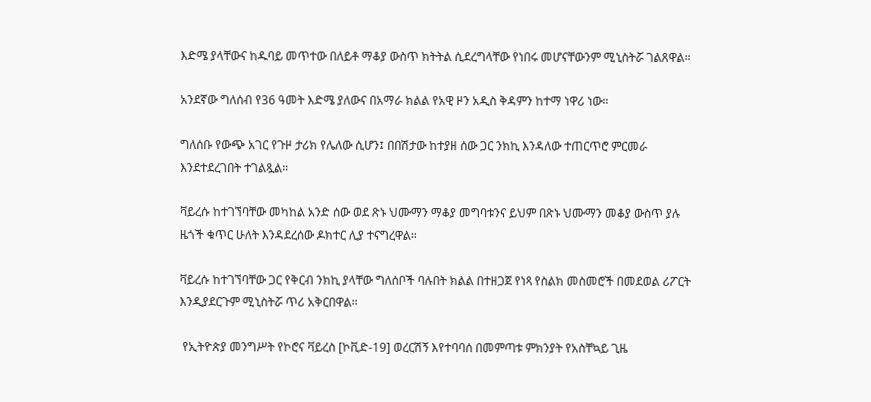እድሜ ያላቸውና ከዱባይ መጥተው በለይቶ ማቆያ ውስጥ ክትትል ሲደረግላቸው የነበሩ መሆናቸውንም ሚኒስትሯ ገልጸዋል።

አንደኛው ግለሰብ የ36 ዓመት እድሜ ያለውና በአማራ ክልል የአዊ ዞን አዲስ ቅዳምን ከተማ ነዋሪ ነው።

ግለሰቡ የውጭ አገር የጉዞ ታሪክ የሌለው ሲሆን፤ በበሽታው ከተያዘ ሰው ጋር ንክኪ እንዳለው ተጠርጥሮ ምርመራ እንደተደረገበት ተገልጿል።

ቫይረሱ ከተገኘባቸው መካከል አንድ ሰው ወደ ጽኑ ህሙማን ማቆያ መግባቱንና ይህም በጽኑ ህሙማን መቆያ ውስጥ ያሉ ዜጎች ቁጥር ሁለት እንዳደረሰው ዶክተር ሊያ ተናግረዋል።

ቫይረሱ ከተገኘባቸው ጋር የቅርብ ንክኪ ያላቸው ግለሰቦች ባሉበት ክልል በተዘጋጀ የነጻ የስልክ መስመሮች በመደወል ሪፖርት እንዲያደርጉም ሚኒስትሯ ጥሪ አቅርበዋል።

 የኢትዮጵያ መንግሥት የኮሮና ቫይረስ [ኮቪድ-19] ወረርሽኝ እየተባባሰ በመምጣቱ ምክንያት የአስቸኳይ ጊዜ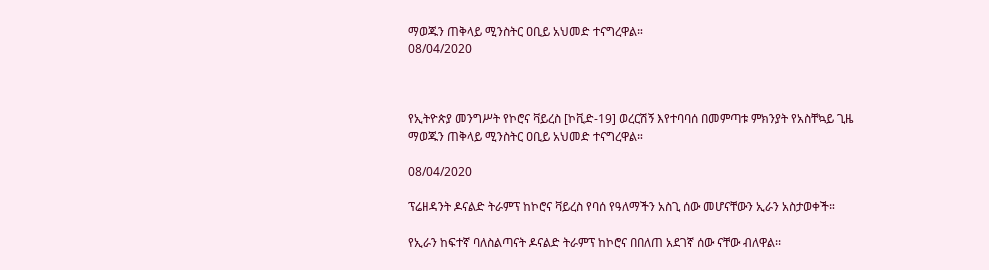ማወጁን ጠቅላይ ሚንስትር ዐቢይ አህመድ ተናግረዋል።
08/04/2020



የኢትዮጵያ መንግሥት የኮሮና ቫይረስ [ኮቪድ-19] ወረርሽኝ እየተባባሰ በመምጣቱ ምክንያት የአስቸኳይ ጊዜ ማወጁን ጠቅላይ ሚንስትር ዐቢይ አህመድ ተናግረዋል።

08/04/2020

ፕሬዘዳንት ዶናልድ ትራምፕ ከኮሮና ቫይረስ የባሰ የዓለማችን አስጊ ሰው መሆናቸውን ኢራን አስታወቀች።

የኢራን ከፍተኛ ባለስልጣናት ዶናልድ ትራምፕ ከኮሮና በበለጠ አደገኛ ሰው ናቸው ብለዋል፡፡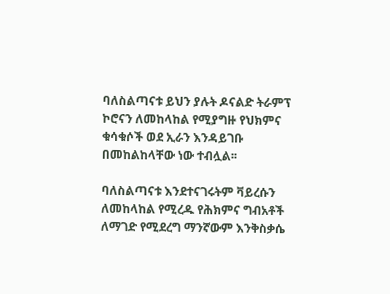ባለስልጣናቱ ይህን ያሉት ዶናልድ ትራምፕ ኮሮናን ለመከላከል የሚያግዙ የህክምና ቁሳቁሶች ወደ ኢራን እንዳይገቡ በመከልከላቸው ነው ተብሏል፡፡

ባለስልጣናቱ እንደተናገሩትም ቫይረሱን ለመከላከል የሚረዱ የሕክምና ግብአቶች ለማገድ የሚደረግ ማንኛውም እንቅስቃሴ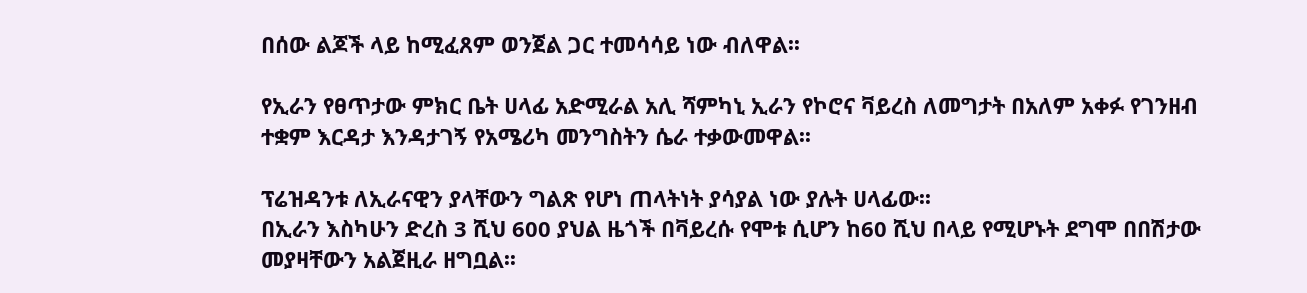በሰው ልጆች ላይ ከሚፈጸም ወንጀል ጋር ተመሳሳይ ነው ብለዋል፡፡

የኢራን የፀጥታው ምክር ቤት ሀላፊ አድሚራል አሊ ሻምካኒ ኢራን የኮሮና ቫይረስ ለመግታት በአለም አቀፉ የገንዘብ ተቋም እርዳታ እንዳታገኝ የአሜሪካ መንግስትን ሴራ ተቃውመዋል፡፡

ፕሬዝዳንቱ ለኢራናዊን ያላቸውን ግልጽ የሆነ ጠላትነት ያሳያል ነው ያሉት ሀላፊው፡፡
በኢራን እስካሁን ድረስ 3 ሺህ 600 ያህል ዜጎች በቫይረሱ የሞቱ ሲሆን ከ60 ሺህ በላይ የሚሆኑት ደግሞ በበሽታው መያዛቸውን አልጀዚራ ዘግቧል፡፡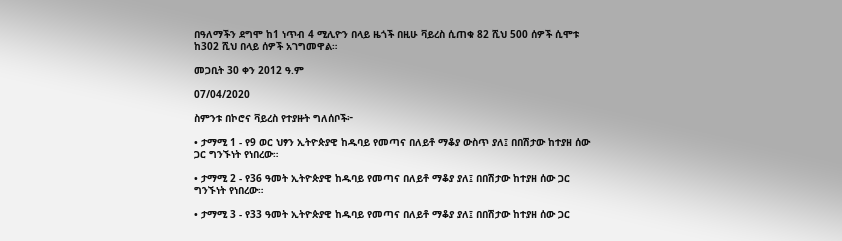በዓለማችን ደግሞ ከ1 ነጥብ 4 ሚሊዮን በላይ ዜጎች በዚሁ ቫይረስ ሲጠቁ 82 ሺህ 500 ሰዎች ሲሞቱ ከ302 ሺህ በላይ ሰዎች አገግመዋል።

መጋቢት 30 ቀን 2012 ዓ.ም

07/04/2020

ስምንቱ በኮሮና ቫይረስ የተያዙት ግለሰቦች፦

• ታማሚ 1 - የ9 ወር ህፃን ኢትዮጵያዊ ከዱባይ የመጣና በለይቶ ማቆያ ውስጥ ያለ፤ በበሽታው ከተያዘ ሰው ጋር ግንኙነት የነበረው።

• ታማሚ 2 - የ36 ዓመት ኢትዮጵያዊ ከዱባይ የመጣና በለይቶ ማቆያ ያለ፤ በበሽታው ከተያዘ ሰው ጋር ግንኙነት የነበረው።

• ታማሚ 3 - የ33 ዓመት ኢትዮጵያዊ ከዱባይ የመጣና በለይቶ ማቆያ ያለ፤ በበሽታው ከተያዘ ሰው ጋር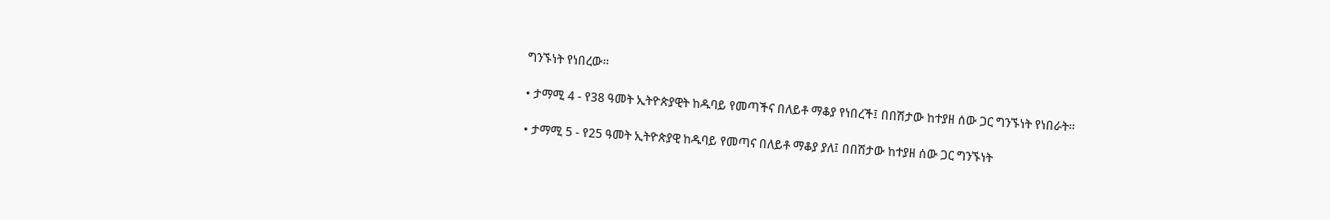ግንኙነት የነበረው።

• ታማሚ 4 - የ38 ዓመት ኢትዮጵያዊት ከዱባይ የመጣችና በለይቶ ማቆያ የነበረች፤ በበሽታው ከተያዘ ሰው ጋር ግንኙነት የነበራት።

• ታማሚ 5 - የ25 ዓመት ኢትዮጵያዊ ከዱባይ የመጣና በለይቶ ማቆያ ያለ፤ በበሽታው ከተያዘ ሰው ጋር ግንኙነት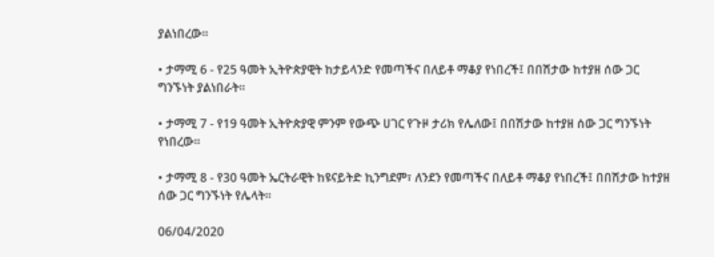ያልነበረው።

• ታማሚ 6 - የ25 ዓመት ኢትዮጵያዊት ከታይላንድ የመጣችና በለይቶ ማቆያ የነበረች፤ በበሽታው ከተያዘ ሰው ጋር ግንኙነት ያልነበራት።

• ታማሚ 7 - የ19 ዓመት ኢትዮጵያዊ ምንም የውጭ ሀገር የጉዞ ታሪክ የሌለው፤ በበሽታው ከተያዘ ሰው ጋር ግንኙነት የነበረው።

• ታማሚ 8 - የ30 ዓመት ኤርትራዊት ከዩናይትድ ኪንግደም፣ ለንደን የመጣችና በለይቶ ማቆያ የነበረች፤ በበሽታው ከተያዘ ሰው ጋር ግንኙነት የሌላት።

06/04/2020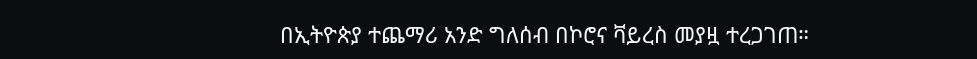በኢትዮጵያ ተጨማሪ አንድ ግለሰብ በኮሮና ቫይረስ መያዟ ተረጋገጠ።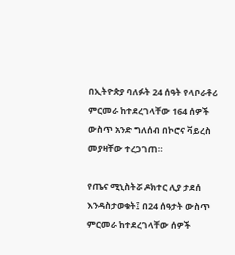በኢትዮጵያ ባለፉት 24 ሰዓት የላቦራቶሪ ምርመራ ከተደረገላቸው 164 ሰዎች ውስጥ አንድ ግለሰብ በኮሮና ቫይረስ መያዛቸው ተረጋገጠ።

የጤና ሚኒስትሯ ዶክተር ሊያ ታደሰ እንዳስታወቁት፤ በ24 ሰዓታት ውስጥ ምርመራ ከተደረገላቸው ሰዎች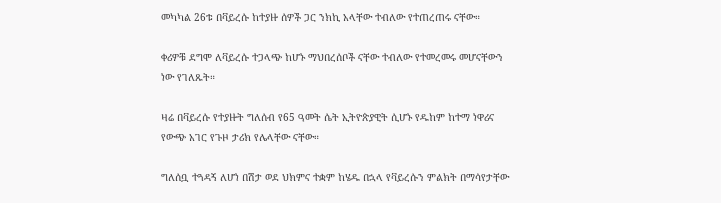መካካል 26ቱ በቫይረሱ ከተያዙ ሰዎች ጋር ንክኪ አላቸው ተብለው የተጠረጠሩ ናቸው።

ቀሪዎቹ ደግሞ ለቫይረሱ ተጋላጭ ከሆኑ ማህበረሰቦች ናቸው ተብለው የተመረመሩ መሆናቸውን ነው የገለጹት።

ዛሬ በቫይረሱ የተያዙት ግለሰብ የ65 ዓመት ሴት ኢትዮጵያዊት ሲሆኑ የዱከም ከተማ ነዋሪና የውጭ አገር የጉዞ ታሪክ የሌላቸው ናቸው።

ግለሰቧ ተጓዳኝ ለሆነ በሽታ ወደ ህክምና ተቋም ከሄዱ በኋላ የቫይረሱን ምልክት በማሳየታቸው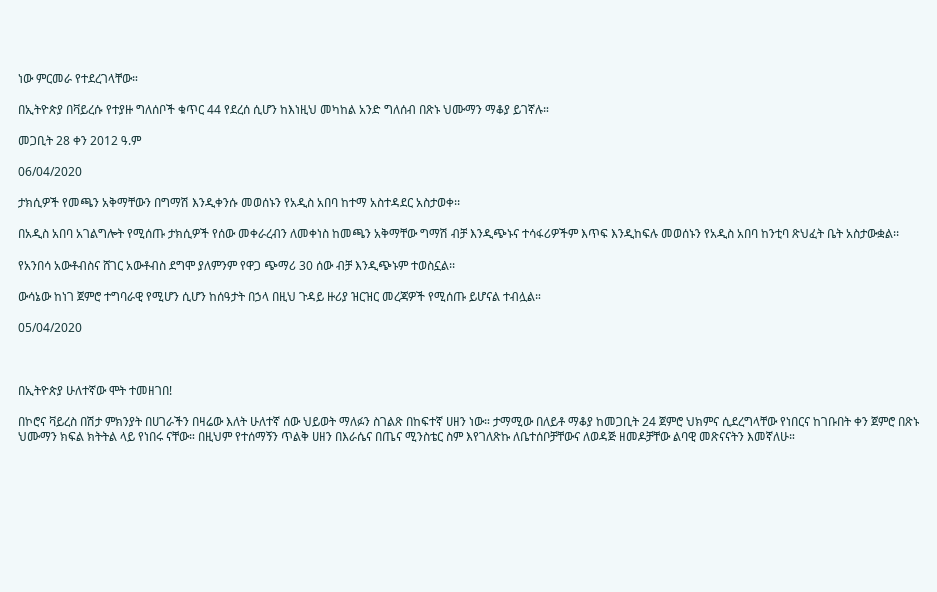ነው ምርመራ የተደረገላቸው።

በኢትዮጵያ በቫይረሱ የተያዙ ግለሰቦች ቁጥር 44 የደረሰ ሲሆን ከእነዚህ መካከል አንድ ግለሰብ በጽኑ ህሙማን ማቆያ ይገኛሉ።

መጋቢት 28 ቀን 2012 ዓ.ም

06/04/2020

ታክሲዎች የመጫን አቅማቸውን በግማሽ እንዲቀንሱ መወሰኑን የአዲስ አበባ ከተማ አስተዳደር አስታወቀ፡፡

በአዲስ አበባ አገልግሎት የሚሰጡ ታክሲዎች የሰው መቀራረብን ለመቀነስ ከመጫን አቅማቸው ግማሽ ብቻ እንዲጭኑና ተሳፋሪዎችም እጥፍ እንዲከፍሉ መወሰኑን የአዲስ አበባ ከንቲባ ጽህፈት ቤት አስታውቋል፡፡

የአንበሳ አውቶብስና ሸገር አውቶብስ ደግሞ ያለምንም የዋጋ ጭማሪ 30 ሰው ብቻ እንዲጭኑም ተወስኗል፡፡

ውሳኔው ከነገ ጀምሮ ተግባራዊ የሚሆን ሲሆን ከሰዓታት በኃላ በዚህ ጉዳይ ዙሪያ ዝርዝር መረጃዎች የሚሰጡ ይሆናል ተብሏል።

05/04/2020



በኢትዮጵያ ሁለተኛው ሞት ተመዘገበ!

በኮሮና ቫይረስ በሽታ ምክንያት በሀገራችን በዛሬው እለት ሁለተኛ ሰው ህይወት ማለፉን ስገልጽ በከፍተኛ ሀዘን ነው። ታማሚው በለይቶ ማቆያ ከመጋቢት 24 ጀምሮ ህክምና ሲደረግላቸው የነበርና ከገቡበት ቀን ጀምሮ በጽኑ ህሙማን ክፍል ክትትል ላይ የነበሩ ናቸው። በዚህም የተሰማኝን ጥልቅ ሀዘን በእራሴና በጤና ሚንስቴር ስም እየገለጽኩ ለቤተሰቦቻቸውና ለወዳጅ ዘመዶቻቸው ልባዊ መጽናናትን እመኛለሁ።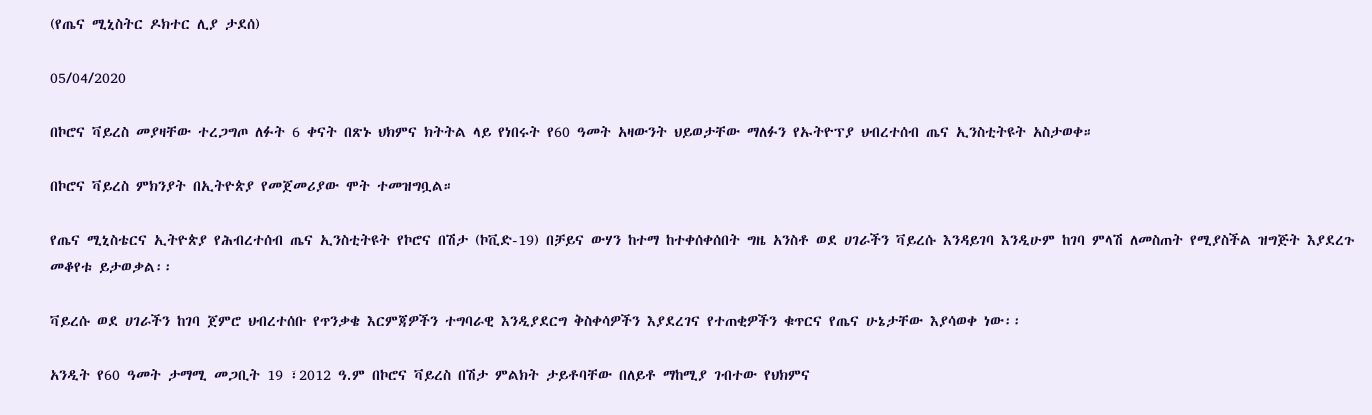(የጤና ሚኒስትር ዶክተር ሊያ ታደሰ)

05/04/2020

በኮሮና ቫይረስ መያዛቸው ተረጋግጦ ለፉት 6 ቀናት በጽኑ ህክምና ክትትል ላይ የነበሩት የ60 ዓመት አዛውንት ህይወታቸው ማለፉን የኡትዮፕያ ህብረተሰብ ጤና ኢንስቲትዩት አስታወቀ።

በኮሮና ቫይረስ ምክንያት በኢትዮጵያ የመጀመሪያው ሞት ተመዝግቧል።

የጤና ሚኒስቴርና ኢትዮጵያ የሕብረተሰብ ጤና ኢንስቲትዩት የኮሮና በሽታ (ኮቪድ-19) በቻይና ውሃን ከተማ ከተቀሰቀሰበት ግዜ አንስቶ ወደ ሀገራችን ቫይረሱ እንዳይገባ እንዲሁም ከገባ ምላሽ ለመስጠት የሚያስችል ዝግጅት እያደረጉ መቆየቱ ይታወቃል፡፡

ቫይረሱ ወደ ሀገራችን ከገባ ጀምሮ ህብረተሰቡ የጥንቃቄ እርምጃዎችን ተግባራዊ እንዲያደርግ ቅስቀሳዎችን እያደረገና የተጠቂዎችን ቁጥርና የጤና ሁኔታቸው እያሳወቀ ነው፡፡

አንዲት የ60 ዓመት ታማሚ መጋቢት 19 ፣2012 ዓ.ም በኮሮና ቫይረስ በሽታ ምልክት ታይቶባቸው በለይቶ ማከሚያ ገብተው የህክምና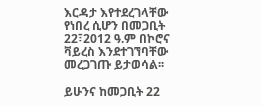እርዳታ እየተደረገላቸው የነበረ ሲሆን በመጋቢት 22፣2012 ዓ.ም በኮሮና ቫይረስ እንደተገኘባቸው መረጋገጡ ይታወሳል፡፡

ይሁንና ከመጋቢት 22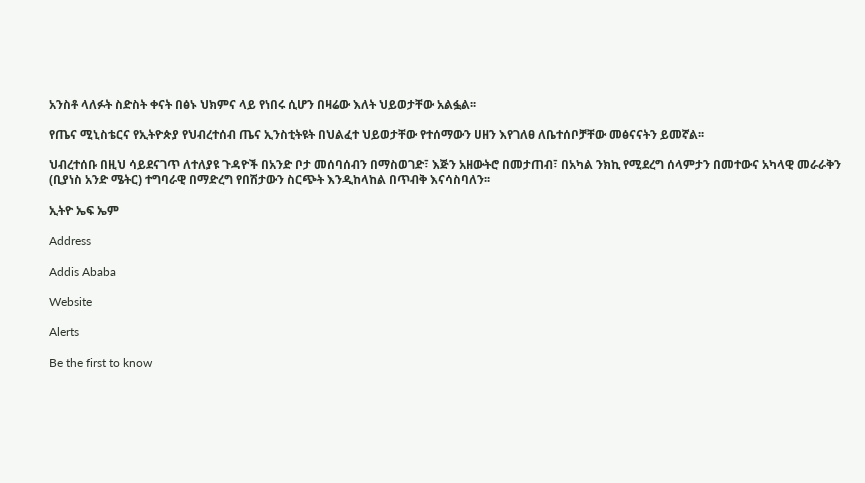አንስቶ ላለፉት ስድስት ቀናት በፅኑ ህክምና ላይ የነበሩ ሲሆን በዛሬው እለት ህይወታቸው አልፏል፡፡

የጤና ሚኒስቴርና የኢትዮጵያ የህብረተሰብ ጤና ኢንስቲትዩት በህልፈተ ህይወታቸው የተሰማውን ሀዘን እየገለፀ ለቤተሰቦቻቸው መፅናናትን ይመኛል፡፡

ህብረተሰቡ በዚህ ሳይደናገጥ ለተለያዩ ጉዳዮች በአንድ ቦታ መሰባሰብን በማስወገድ፣ እጅን አዘውትሮ በመታጠብ፣ በአካል ንክኪ የሚደረግ ሰላምታን በመተውና አካላዊ መራራቅን (ቢያነስ አንድ ሜትር) ተግባራዊ በማድረግ የበሽታውን ስርጭት እንዲከላከል በጥብቅ እናሳስባለን፡፡

ኢትዮ ኤፍ ኤም

Address

Addis Ababa

Website

Alerts

Be the first to know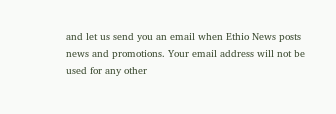and let us send you an email when Ethio News posts news and promotions. Your email address will not be used for any other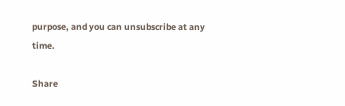purpose, and you can unsubscribe at any time.

Share